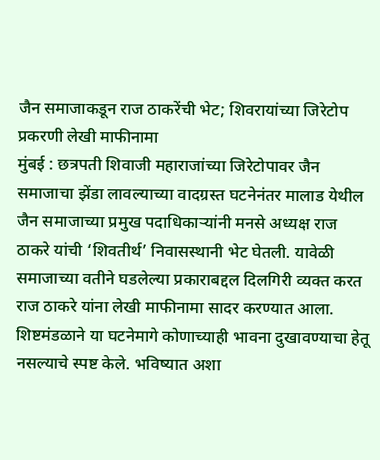जैन समाजाकडून राज ठाकरेंची भेट; शिवरायांच्या जिरेटोप प्रकरणी लेखी माफीनामा
मुंबई : छत्रपती शिवाजी महाराजांच्या जिरेटोपावर जैन समाजाचा झेंडा लावल्याच्या वादग्रस्त घटनेनंतर मालाड येथील जैन समाजाच्या प्रमुख पदाधिकाऱ्यांनी मनसे अध्यक्ष राज ठाकरे यांची ‘शिवतीर्थ’ निवासस्थानी भेट घेतली. यावेळी समाजाच्या वतीने घडलेल्या प्रकाराबद्दल दिलगिरी व्यक्त करत राज ठाकरे यांना लेखी माफीनामा सादर करण्यात आला.
शिष्टमंडळाने या घटनेमागे कोणाच्याही भावना दुखावण्याचा हेतू नसल्याचे स्पष्ट केले. भविष्यात अशा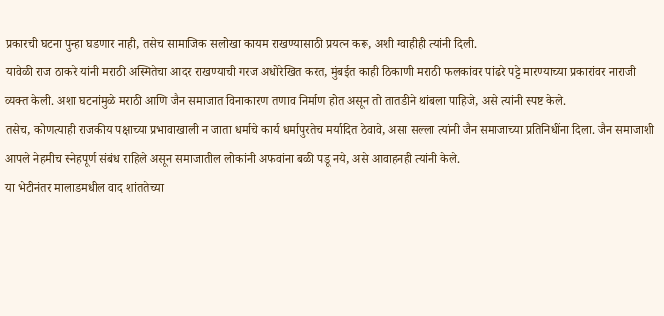प्रकारची घटना पुन्हा घडणार नाही, तसेच सामाजिक सलोखा कायम राखण्यासाठी प्रयत्न करू, अशी ग्वाहीही त्यांनी दिली.
यावेळी राज ठाकरे यांनी मराठी अस्मितेचा आदर राखण्याची गरज अधोरेखित करत, मुंबईत काही ठिकाणी मराठी फलकांवर पांढरे पट्टे मारण्याच्या प्रकारांवर नाराजी व्यक्त केली. अशा घटनांमुळे मराठी आणि जैन समाजात विनाकारण तणाव निर्माण होत असून तो तातडीने थांबला पाहिजे, असे त्यांनी स्पष्ट केले.
तसेच, कोणत्याही राजकीय पक्षाच्या प्रभावाखाली न जाता धर्माचे कार्य धर्मापुरतेच मर्यादित ठेवावे, असा सल्ला त्यांनी जैन समाजाच्या प्रतिनिधींना दिला. जैन समाजाशी आपले नेहमीच स्नेहपूर्ण संबंध राहिले असून समाजातील लोकांनी अफवांना बळी पडू नये, असे आवाहनही त्यांनी केले.
या भेटीनंतर मालाडमधील वाद शांततेच्या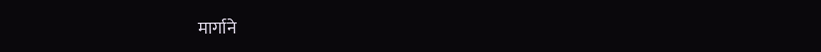मार्गाने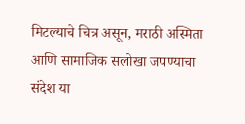मिटल्याचे चित्र असून, मराठी अस्मिता आणि सामाजिक सलोखा जपण्याचा संदेश या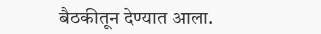बैठकीतून देण्यात आला.